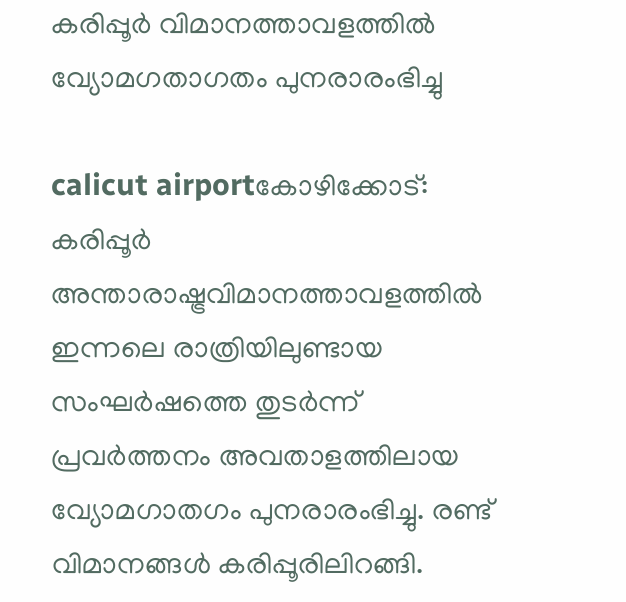കരിപ്പൂര്‍ വിമാനത്താവളത്തില്‍ വ്യോമഗതാഗതം പുനരാരംഭിച്ചു

calicut airportകോഴിക്കോട്‌: കരിപ്പൂര്‍ അന്താരാഷ്ട്രവിമാനത്താവളത്തില്‍ ഇന്നലെ രാത്രിയിലുണ്ടായ സംഘര്‍ഷത്തെ തുടര്‍ന്ന്‌ പ്രവര്‍ത്തനം അവതാളത്തിലായ വ്യോമഗാതഗം പുനരാരംഭിച്ചു. രണ്ട്‌ വിമാനങ്ങള്‍ കരിപ്പൂരിലിറങ്ങി.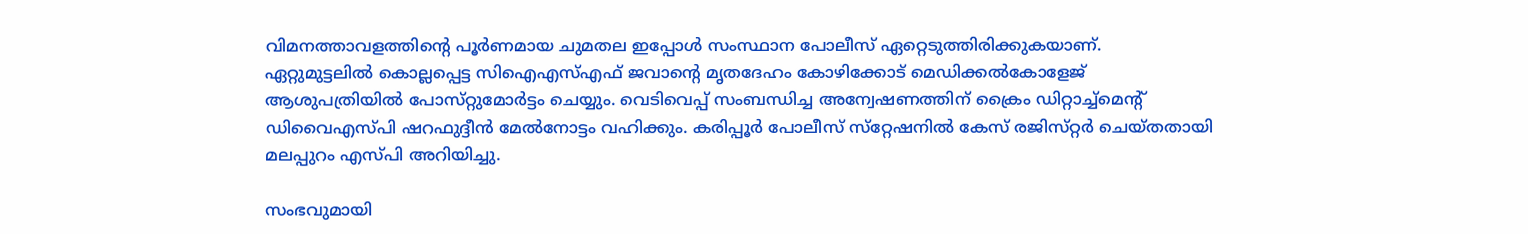വിമനത്താവളത്തിന്റെ പൂര്‍ണമായ ചുമതല ഇപ്പോള്‍ സംസ്ഥാന പോലീസ്‌ ഏറ്റെടുത്തിരിക്കുകയാണ്‌.
ഏറ്റുമുട്ടലില്‍ കൊല്ലപ്പെട്ട സിഐഎസ്‌എഫ്‌ ജവാന്റെ മൃതദേഹം കോഴിക്കോട്‌ മെഡിക്കല്‍കോളേജ്‌ ആശുപത്രിയില്‍ പോസ്‌റ്റുമോര്‍ട്ടം ചെയ്യും. വെടിവെപ്പ്‌ സംബന്ധിച്ച അന്വേഷണത്തിന്‌ ക്രൈം ഡിറ്റാച്ച്‌മെന്റ്‌ ഡിവൈഎസ്‌പി ഷറഫുദ്ദീന്‍ മേല്‍നോട്ടം വഹിക്കും. കരിപ്പൂര്‍ പോലീസ്‌ സ്‌റ്റേഷനില്‍ കേസ്‌ രജിസ്‌റ്റര്‍ ചെയ്‌തതായി മലപ്പുറം എസ്‌പി അറിയിച്ചു.

സംഭവുമായി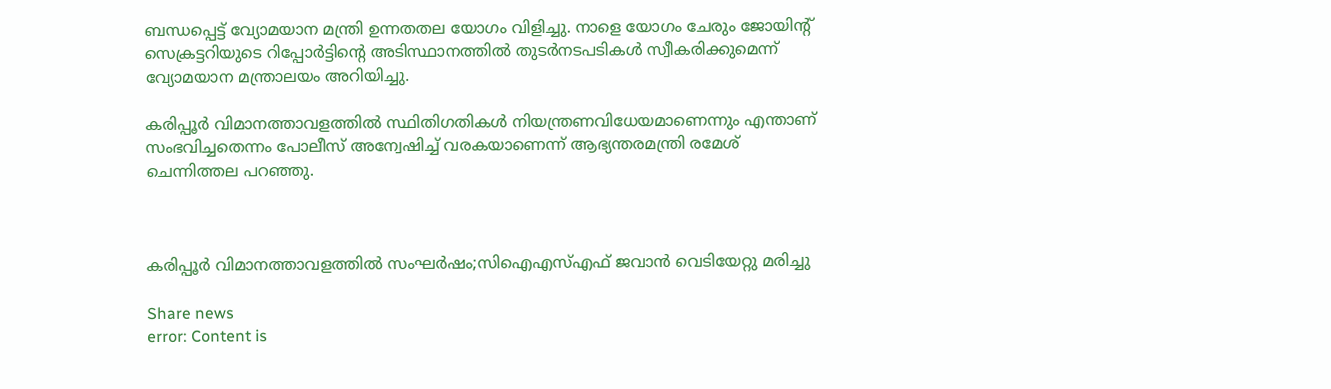ബന്ധപ്പെട്ട്‌ വ്യോമയാന മന്ത്രി ഉന്നതതല യോഗം വിളിച്ചു. നാളെ യോഗം ചേരും ജോയിന്റ്‌ സെക്രട്ടറിയുടെ റിപ്പോര്‍ട്ടിന്റെ അടിസ്ഥാനത്തില്‍ തുടര്‍നടപടികള്‍ സ്വീകരിക്കുമെന്ന്‌ വ്യോമയാന മന്ത്രാലയം അറിയിച്ചു.

കരിപ്പൂര്‍ വിമാനത്താവളത്തില്‍ സ്ഥിതിഗതികള്‍ നിയന്ത്രണവിധേയമാണെന്നും എന്താണ്‌ സംഭവിച്ചതെന്നം പോലീസ്‌ അന്വേഷിച്ച്‌ വരകയാണെന്ന്‌ ആഭ്യന്തരമന്ത്രി രമേശ്‌ ചെന്നിത്തല പറഞ്ഞു.



കരിപ്പൂര്‍ വിമാനത്താവളത്തില്‍ സംഘര്‍ഷം;സിഐഎസ്‌എഫ്‌ ജവാന്‍ വെടിയേറ്റു മരിച്ചു

Share news
error: Content is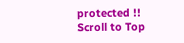protected !!
Scroll to Top